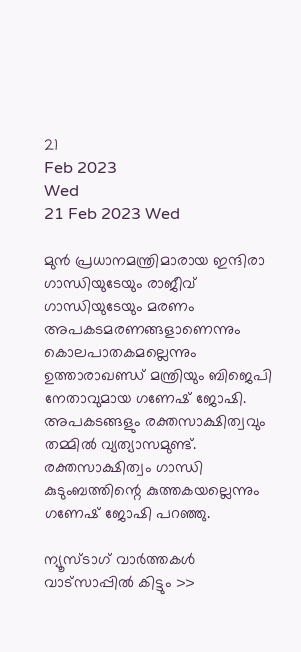21
Feb 2023
Wed
21 Feb 2023 Wed

മുൻ പ്രധാനമന്ത്രിമാരായ ഇന്ദിരാ ഗാന്ധിയുടേയും രാജീവ് ഗാന്ധിയുടേയും മരണം അപകടമരണങ്ങളാണെന്നും കൊലപാതകമല്ലെന്നും ഉത്താരാഖണ്ഡ് മന്ത്രിയും ബിജെപി നേതാവുമായ ഗണേഷ് ജോഷി. അപകടങ്ങളും രക്തസാക്ഷിത്വവും തമ്മിൽ വ്യത്യാസമുണ്ട്. രക്തസാക്ഷിത്വം ഗാന്ധി കുടുംബത്തിന്റെ കുത്തകയല്ലെന്നും ഗണേഷ് ജോഷി പറഞ്ഞു.

ന്യൂസ്ടാഗ് വാര്‍ത്തകള്‍ വാട്‌സാപ്പില്‍ കിട്ടും >>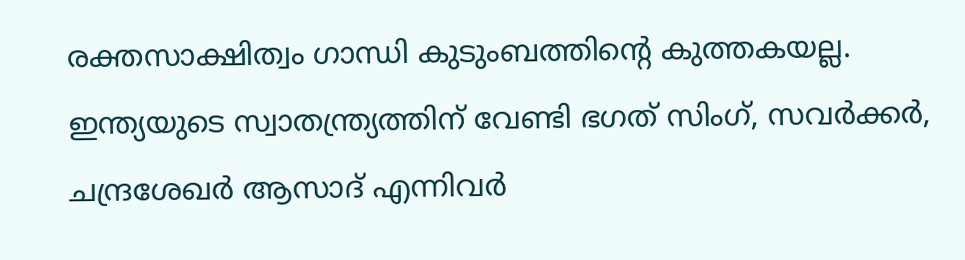രക്തസാക്ഷിത്വം ഗാന്ധി കുടുംബത്തിന്റെ കുത്തകയല്ല. ഇന്ത്യയുടെ സ്വാതന്ത്ര്യത്തിന് വേണ്ടി ഭഗത് സിംഗ്, സവർക്കർ, ചന്ദ്രശേഖർ ആസാദ് എന്നിവർ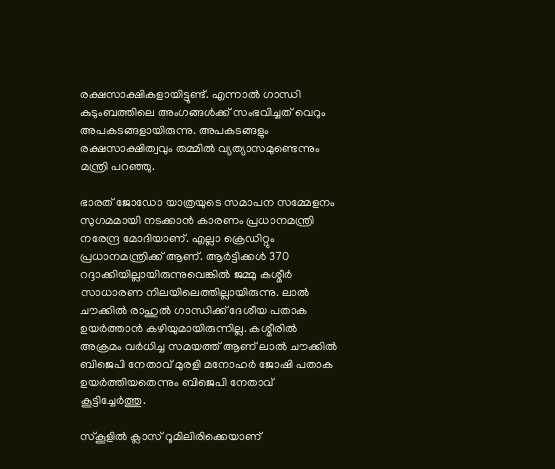രക്ഷസാക്ഷികളായിട്ടുണ്ട്. എന്നാൽ ഗാന്ധി കുടുംബത്തിലെ അംഗങ്ങൾക്ക് സംഭവിച്ചത് വെറും അപകടങ്ങളായിരുന്നു. അപകടങ്ങളും രക്ഷസാക്ഷിത്വവും തമ്മിൽ വ്യത്യാസമുണ്ടെന്നും മന്ത്രി പറഞ്ഞു.

ഭാരത് ജോഡോ യാത്രയുടെ സമാപന സമ്മേളനം സുഗമമായി നടക്കാൻ കാരണം പ്രധാനമന്ത്രി നരേന്ദ്ര മോദിയാണ്. എല്ലാ ക്രെഡിറ്റും പ്രധാനമന്ത്രിക്ക് ആണ്. ആർട്ടിക്കൾ 370 റദ്ദാക്കിയില്ലായിരുന്നുവെങ്കിൽ ജമ്മു കശ്മീർ സാധാരണ നിലയിലെത്തില്ലായിരുന്നു. ലാൽ ചൗക്കിൽ രാഹുൽ ഗാന്ധിക്ക് ദേശീയ പതാക ഉയർത്താൻ കഴിയുമായിരുന്നില്ല. കശ്മീരിൽ അക്രമം വർധിച്ച സമയത്ത് ആണ് ലാൽ ചൗക്കിൽ ബിജെപി നേതാവ് മുരളി മനോഹർ ജോഷി പതാക ഉയർത്തിയതെന്നും ബിജെപി നേതാവ് കൂട്ടിച്ചേർത്തു.

സ്കൂളിൽ ക്ലാസ് റൂമിലിരിക്കെയാണ്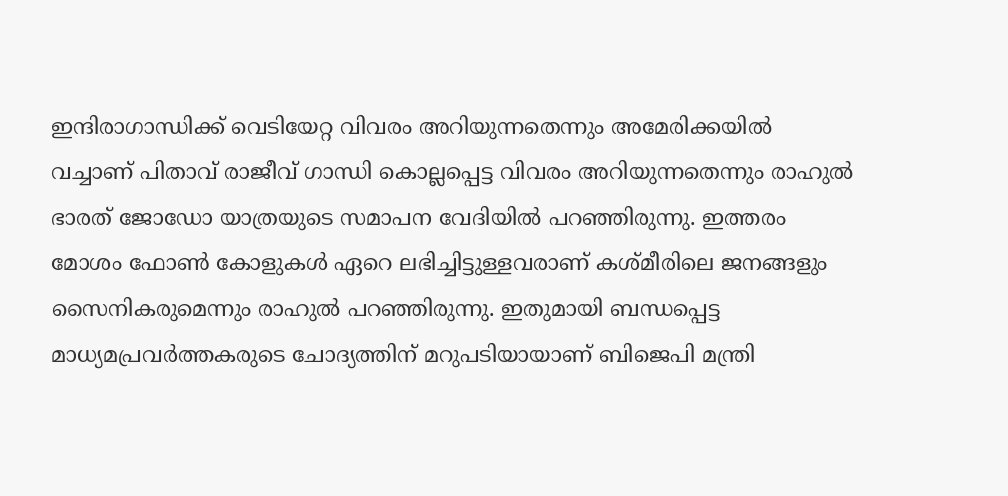ഇന്ദിരാഗാന്ധിക്ക് വെടിയേറ്റ വിവരം അറിയുന്നതെന്നും അമേരിക്കയിൽ വച്ചാണ് പിതാവ് രാജീവ് ഗാന്ധി കൊല്ലപ്പെട്ട വിവരം അറിയുന്നതെന്നും രാഹുൽ ഭാരത് ജോഡോ യാത്രയുടെ സമാപന വേദിയിൽ പറഞ്ഞിരുന്നു. ഇത്തരം മോശം ഫോൺ കോളുകൾ ഏറെ ലഭിച്ചിട്ടുള്ളവരാണ് കശ്മീരിലെ ജനങ്ങളും സൈനികരുമെന്നും രാഹുൽ പറഞ്ഞിരുന്നു. ഇതുമായി ബന്ധപ്പെട്ട മാധ്യമപ്രവർത്തകരുടെ ചോദ്യത്തിന് മറുപടിയായാണ് ബിജെപി മന്ത്രി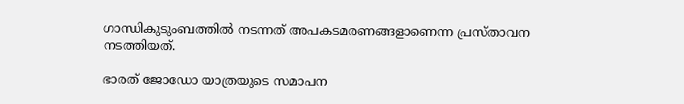ഗാന്ധികുടുംബത്തിൽ നടന്നത് അപകടമരണങ്ങളാണെന്ന പ്രസ്താവന നടത്തിയത്.

ഭാരത് ജോഡോ യാത്രയുടെ സമാപന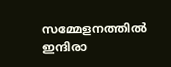സമ്മേളനത്തിൽ ഇന്ദിരാ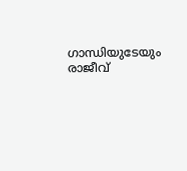ഗാന്ധിയുടേയും രാജീവ്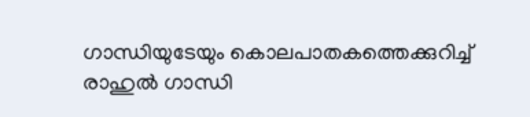ഗാന്ധിയുടേയും കൊലപാതകത്തെക്കുറിച്ച് രാഹുൽ ഗാന്ധി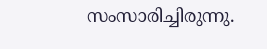സംസാരിച്ചിരുന്നു.